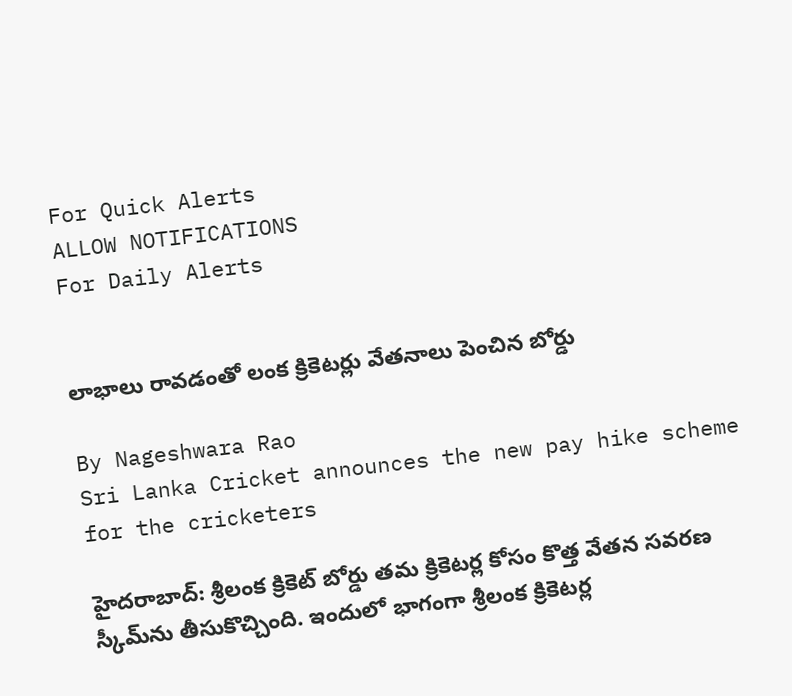For Quick Alerts
ALLOW NOTIFICATIONS
For Daily Alerts


లాభాలు రావడంతో లంక క్రికెటర్లు వేతనాలు పెంచిన బోర్డు

By Nageshwara Rao
Sri Lanka Cricket announces the new pay hike scheme for the cricketers

హైదరాబాద్: శ్రీలంక క్రికెట్ బోర్డు తమ క్రికెటర్ల కోసం కొత్త వేతన సవరణ స్కీమ్‌ను తీసుకొచ్చింది. ఇందులో భాగంగా శ్రీలంక క్రికెటర్ల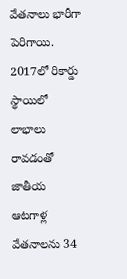వేతనాలు భారీగా పెరిగాయి. 2017లో రికార్డు స్థాయిలో లాభాలు రావడంతో జాతీయ ఆటగాళ్ల వేతనాలను 34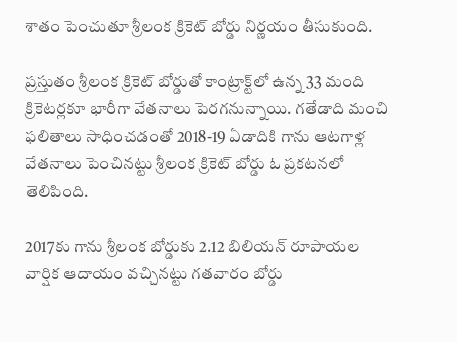శాతం పెంచుతూ శ్రీలంక క్రికెట్ బోర్డు నిర్ణయం తీసుకుంది.

ప్రస్తుతం శ్రీలంక క్రికెట్ బోర్డుతో కాంట్రాక్ట్‌లో ఉన్న 33 మంది క్రికెటర్లకూ భారీగా వేతనాలు పెరగనున్నాయి. గతేడాది మంచి ఫలితాలు సాధించడంతో 2018-19 ఏడాదికి గాను ఆటగాళ్ల వేతనాలు పెంచినట్టు శ్రీలంక క్రికెట్ బోర్డు ఓ ప్రకటనలో తెలిపింది.

2017కు గాను శ్రీలంక బోర్డుకు 2.12 బిలియన్ రూపాయల వార్షిక ఆదాయం వచ్చినట్టు గతవారం బోర్డు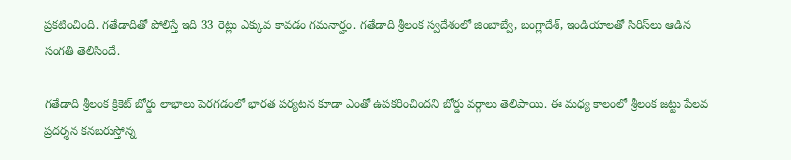ప్రకటించింది. గతేడాదితో పోలిస్తే ఇది 33 రెట్లు ఎక్కువ కావడం గమనార్హం. గతేడాది శ్రీలంక స్వదేశంలో జింబాబ్వే, బంగ్లాదేశ్, ఇండియాలతో సిరిస్‌లు ఆడిన సంగతి తెలిసిందే.

గతేడాది శ్రీలంక క్రికెట్ బోర్డు లాభాలు పెరగడంలో భారత పర్యటన కూడా ఎంతో ఉపకరించిందని బోర్డు వర్గాలు తెలిపాయి. ఈ మధ్య కాలంలో శ్రీలంక జట్టు పేలవ ప్రదర్శన కనబరుస్తోన్న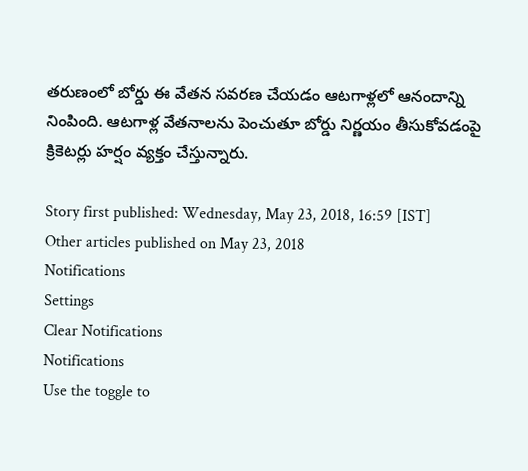తరుణంలో బోర్డు ఈ వేతన సవరణ చేయడం ఆటగాళ్లలో ఆనందాన్ని నింపింది. ఆటగాళ్ల వేతనాలను పెంచుతూ బోర్డు నిర్ణయం తీసుకోవడంపై క్రికెటర్లు హర్షం వ్యక్తం చేస్తున్నారు.

Story first published: Wednesday, May 23, 2018, 16:59 [IST]
Other articles published on May 23, 2018
Notifications
Settings
Clear Notifications
Notifications
Use the toggle to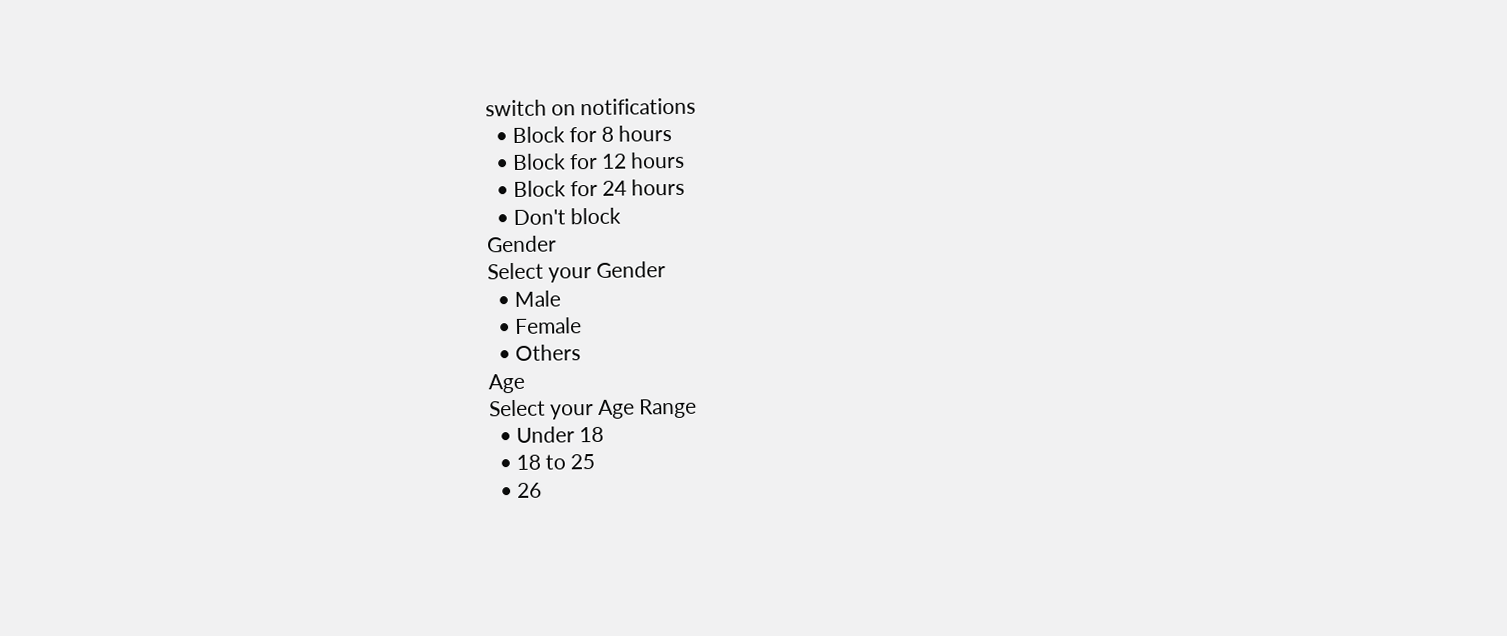switch on notifications
  • Block for 8 hours
  • Block for 12 hours
  • Block for 24 hours
  • Don't block
Gender
Select your Gender
  • Male
  • Female
  • Others
Age
Select your Age Range
  • Under 18
  • 18 to 25
  • 26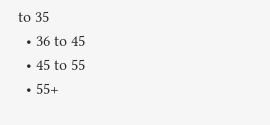to 35
  • 36 to 45
  • 45 to 55
  • 55+